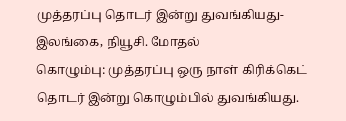முத்தரப்பு தொடர் இன்று துவங்கியது-இலங்கை, நியூசி. மோதல்
கொழும்பு: முத்தரப்பு ஒரு நாள் கிரிக்கெட் தொடர் இன்று கொழும்பில் துவங்கியது.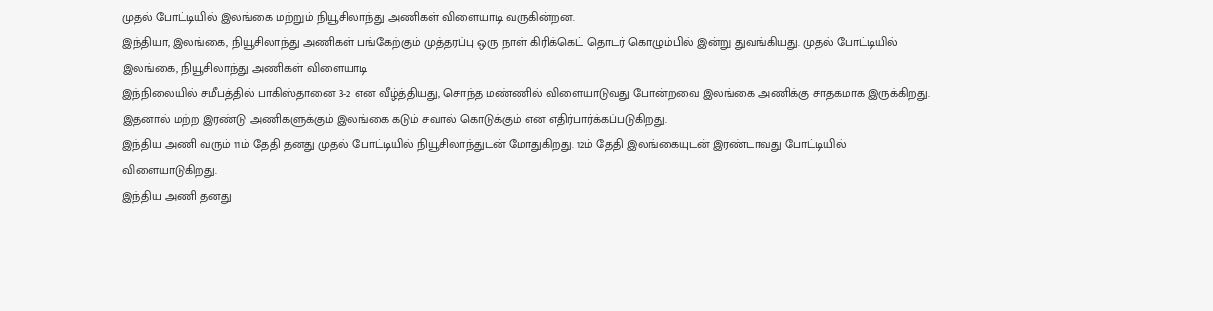முதல் போட்டியில் இலங்கை மற்றும் நியூசிலாந்து அணிகள் விளையாடி வருகின்றன.
இந்தியா, இலங்கை, நியூசிலாந்து அணிகள் பங்கேற்கும் முத்தரப்பு ஒரு நாள் கிரிக்கெட் தொடர் கொழும்பில் இன்று துவங்கியது. முதல் போட்டியில் இலங்கை, நியூசிலாந்து அணிகள் விளையாடி
இந்நிலையில் சமீபத்தில் பாகிஸ்தானை 3-2 என வீழ்த்தியது, சொந்த மண்ணில் விளையாடுவது போன்றவை இலங்கை அணிக்கு சாதகமாக இருக்கிறது. இதனால் மற்ற இரண்டு அணிகளுக்கும் இலங்கை கடும் சவால் கொடுக்கும் என எதிர்பார்க்கப்படுகிறது.
இந்திய அணி வரும் 11ம் தேதி தனது முதல் போட்டியில் நியூசிலாந்துடன் மோதுகிறது. 12ம் தேதி இலங்கையுடன் இரண்டாவது போட்டியில் விளையாடுகிறது.
இந்திய அணி தனது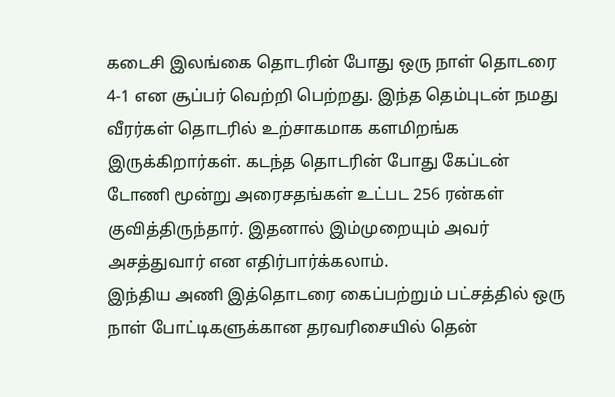கடைசி இலங்கை தொடரின் போது ஒரு நாள் தொடரை 4-1 என சூப்பர் வெற்றி பெற்றது. இந்த தெம்புடன் நமது வீரர்கள் தொடரில் உற்சாகமாக களமிறங்க இருக்கிறார்கள். கடந்த தொடரின் போது கேப்டன் டோணி மூன்று அரைசதங்கள் உட்பட 256 ரன்கள் குவித்திருந்தார். இதனால் இம்முறையும் அவர் அசத்துவார் என எதிர்பார்க்கலாம்.
இந்திய அணி இத்தொடரை கைப்பற்றும் பட்சத்தில் ஒரு நாள் போட்டிகளுக்கான தரவரிசையில் தென்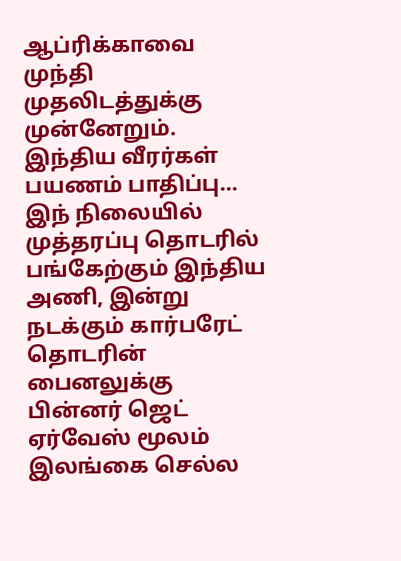ஆப்ரிக்காவை முந்தி முதலிடத்துக்கு முன்னேறும்.
இந்திய வீரர்கள் பயணம் பாதிப்பு...
இந் நிலையில் முத்தரப்பு தொடரில் பங்கேற்கும் இந்திய அணி, இன்று நடக்கும் கார்பரேட் தொடரின் பைனலுக்கு பின்னர் ஜெட் ஏர்வேஸ் மூலம் இலங்கை செல்ல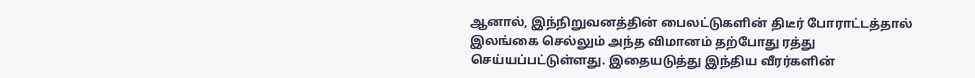ஆனால், இந்நிறுவனத்தின் பைலட்டுகளின் திடீர் போராட்டத்தால் இலங்கை செல்லும் அந்த விமானம் தற்போது ரத்து செய்யப்பட்டுள்ளது. இதையடுத்து இந்திய வீரர்களின்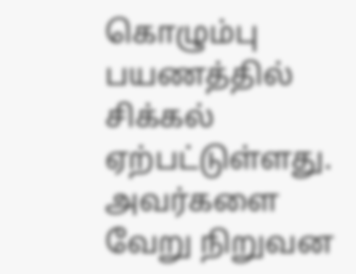கொழும்பு பயணத்தில் சிக்கல் ஏற்பட்டுள்ளது. அவர்களை வேறு நிறுவன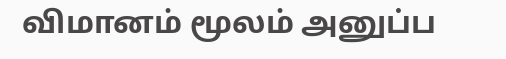விமானம் மூலம் அனுப்ப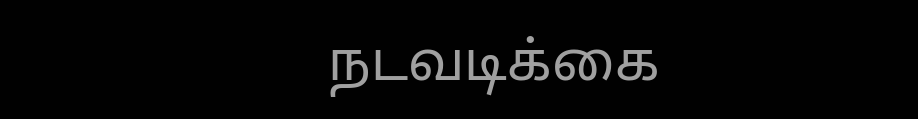நடவடிக்கை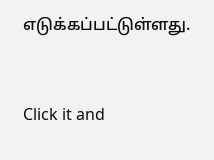எடுக்கப்பட்டுள்ளது.


Click it and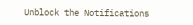Unblock the Notifications